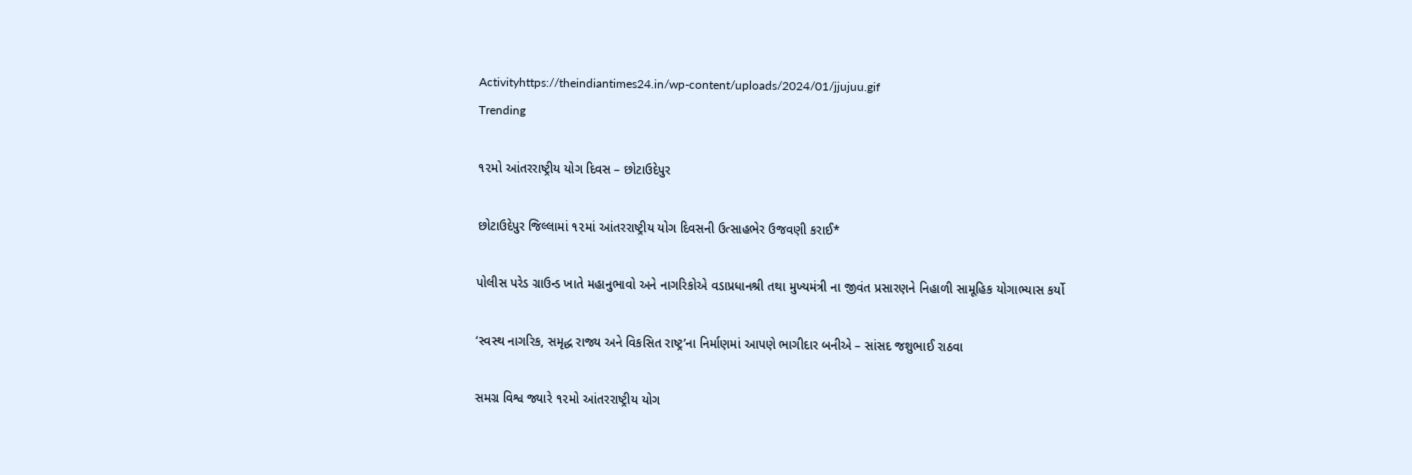Activityhttps://theindiantimes24.in/wp-content/uploads/2024/01/jjujuu.gif
Trending

૧૨મો આંતરરાષ્ટ્રીય યોગ દિવસ – છોટાઉદેપુર

છોટાઉદેપુર જિલ્લામાં ૧૨માં આંતરરાષ્ટ્રીય યોગ દિવસની ઉત્સાહભેર ઉજવણી કરાઈ*

પોલીસ પરેડ ગ્રાઉન્ડ ખાતે મહાનુભાવો અને નાગરિકોએ વડાપ્રધાનશ્રી તથા મુખ્યમંત્રી ના જીવંત પ્રસારણને નિહાળી સામૂહિક યોગાભ્યાસ કર્યો

‘સ્વસ્થ નાગરિક, સમૃદ્ધ રાજ્ય અને વિકસિત રાષ્ટ્ર’ના નિર્માણમાં આપણે ભાગીદાર બનીએ – સાંસદ જશુભાઈ રાઠવા

સમગ્ર વિશ્વ જ્યારે ૧૨મો આંતરરાષ્ટ્રીય યોગ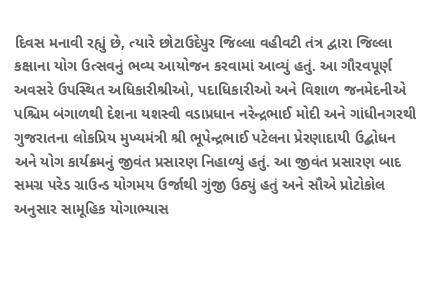દિવસ મનાવી રહ્યું છે, ત્યારે છોટાઉદેપુર જિલ્લા વહીવટી તંત્ર દ્વારા જિલ્લા કક્ષાના યોગ ઉત્સવનું ભવ્ય આયોજન કરવામાં આવ્યું હતું. આ ગૌરવપૂર્ણ અવસરે ઉપસ્થિત અધિકારીશ્રીઓ, પદાધિકારીઓ અને વિશાળ જનમેદનીએ પશ્ચિમ બંગાળથી દેશના યશસ્વી વડાપ્રધાન નરેન્દ્રભાઈ મોદી અને ગાંધીનગરથી ગુજરાતના લોકપ્રિય મુખ્યમંત્રી શ્રી ભૂપેન્દ્રભાઈ પટેલના પ્રેરણાદાયી ઉદ્બોધન અને યોગ કાર્યક્રમનું જીવંત પ્રસારણ નિહાળ્યું હતું. આ જીવંત પ્રસારણ બાદ સમગ્ર પરેડ ગ્રાઉન્ડ યોગમય ઉર્જાથી ગુંજી ઉઠ્યું હતું અને સૌએ પ્રોટોકોલ અનુસાર સામૂહિક યોગાભ્યાસ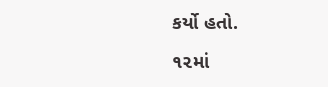કર્યો હતો.

૧૨માં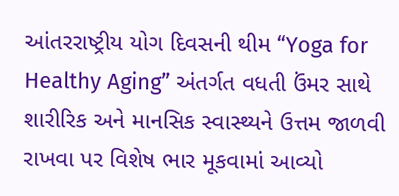આંતરરાષ્ટ્રીય યોગ દિવસની થીમ “Yoga for Healthy Aging” અંતર્ગત વધતી ઉંમર સાથે શારીરિક અને માનસિક સ્વાસ્થ્યને ઉત્તમ જાળવી રાખવા પર વિશેષ ભાર મૂકવામાં આવ્યો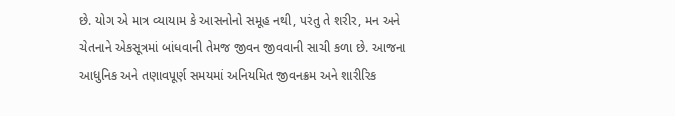છે. યોગ એ માત્ર વ્યાયામ કે આસનોનો સમૂહ નથી, પરંતુ તે શરીર, મન અને ચેતનાને એકસૂત્રમાં બાંધવાની તેમજ જીવન જીવવાની સાચી કળા છે. આજના આધુનિક અને તણાવપૂર્ણ સમયમાં અનિયમિત જીવનક્રમ અને શારીરિક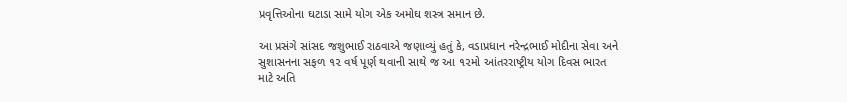પ્રવૃત્તિઓના ઘટાડા સામે યોગ એક અમોઘ શસ્ત્ર સમાન છે.

આ પ્રસંગે સાંસદ જશુભાઈ રાઠવાએ જણાવ્યું હતું કે, વડાપ્રધાન નરેન્દ્રભાઈ મોદીના સેવા અને સુશાસનના સફળ ૧૨ વર્ષ પૂર્ણ થવાની સાથે જ આ ૧૨મો આંતરરાષ્ટ્રીય યોગ દિવસ ભારત માટે અતિ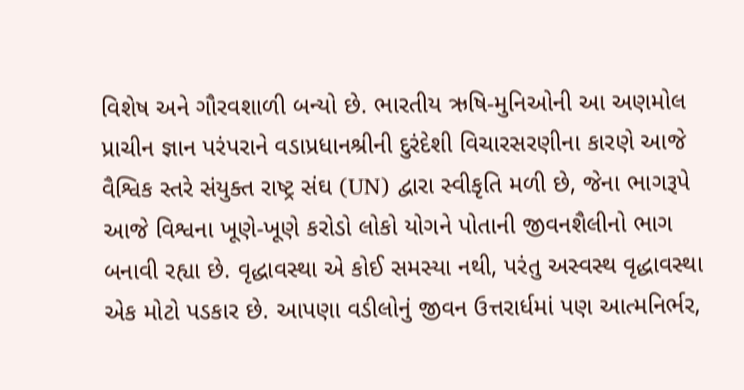વિશેષ અને ગૌરવશાળી બન્યો છે. ભારતીય ઋષિ-મુનિઓની આ અણમોલ પ્રાચીન જ્ઞાન પરંપરાને વડાપ્રધાનશ્રીની દુરંદેશી વિચારસરણીના કારણે આજે વૈશ્વિક સ્તરે સંયુક્ત રાષ્ટ્ર સંઘ (UN) દ્વારા સ્વીકૃતિ મળી છે, જેના ભાગરૂપે આજે વિશ્વના ખૂણે-ખૂણે કરોડો લોકો યોગને પોતાની જીવનશૈલીનો ભાગ બનાવી રહ્યા છે. વૃદ્ધાવસ્થા એ કોઈ સમસ્યા નથી, પરંતુ અસ્વસ્થ વૃદ્ધાવસ્થા એક મોટો પડકાર છે. આપણા વડીલોનું જીવન ઉત્તરાર્ધમાં પણ આત્મનિર્ભર,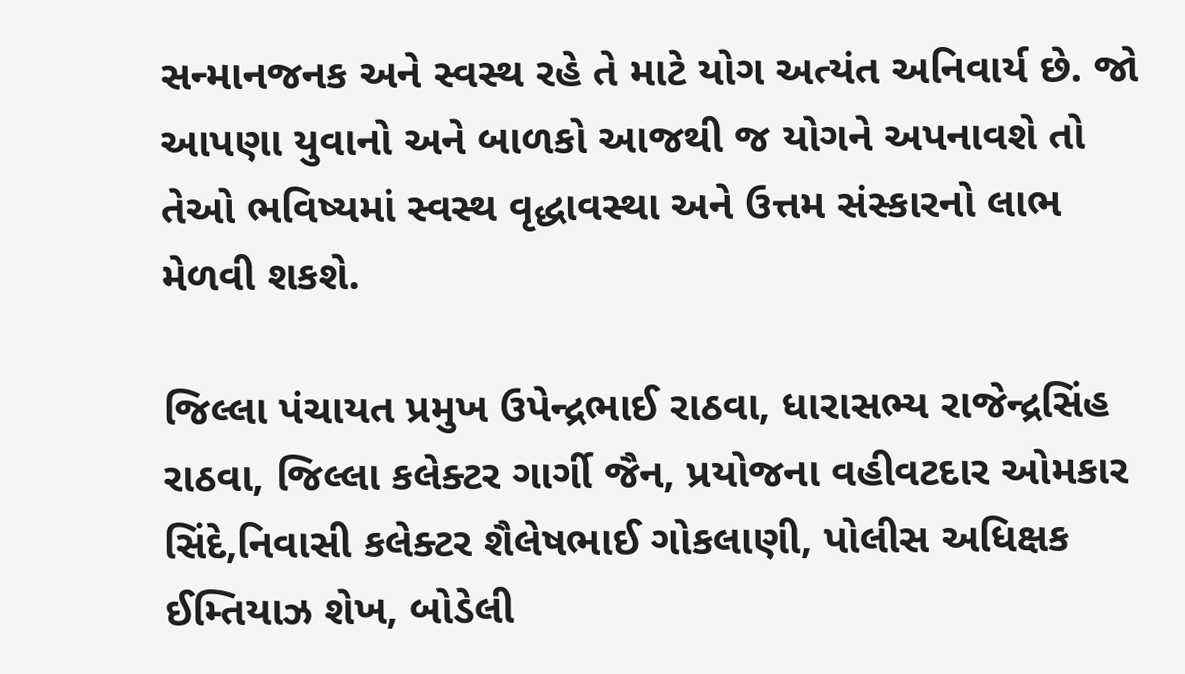સન્માનજનક અને સ્વસ્થ રહે તે માટે યોગ અત્યંત અનિવાર્ય છે. જો આપણા યુવાનો અને બાળકો આજથી જ યોગને અપનાવશે તો તેઓ ભવિષ્યમાં સ્વસ્થ વૃદ્ધાવસ્થા અને ઉત્તમ સંસ્કારનો લાભ મેળવી શકશે.

જિલ્લા પંચાયત પ્રમુખ ઉપેન્દ્રભાઈ રાઠવા, ધારાસભ્ય રાજેન્દ્રસિંહ રાઠવા, જિલ્લા કલેક્ટર ગાર્ગી જૈન, પ્રયોજના વહીવટદાર ઓમકાર સિંદે,નિવાસી કલેક્ટર શૈલેષભાઈ ગોકલાણી, પોલીસ અધિક્ષક ઈમ્તિયાઝ શેખ, બોડેલી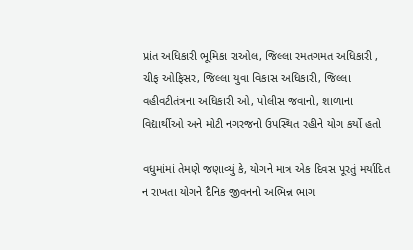પ્રાંત અધિકારી ભૂમિકા રાઓલ, જિલ્લા રમતગમત અધિકારી , ચીફ ઓફિસર, જિલ્લા યુવા વિકાસ અધિકારી, જિલ્લા વહીવટીતંત્રના અધિકારી ઓ, પોલીસ જવાનો, શાળાના વિદ્યાર્થીઓ અને મોટી નગરજનો ઉપસ્થિત રહીને યોગ કર્યો હતો

વધુમાંમાં તેમણે જણાવ્યું કે, યોગને માત્ર એક દિવસ પૂરતું મર્યાદિત ન રાખતા યોગને દૈનિક જીવનનો અભિન્ન ભાગ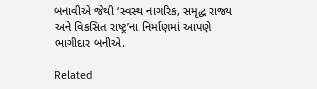બનાવીએ જેથી ‘સ્વસ્થ નાગરિક, સમૃદ્ધ રાજ્ય અને વિકસિત રાષ્ટ્ર’ના નિર્માણમાં આપણે ભાગીદાર બનીએ.

Related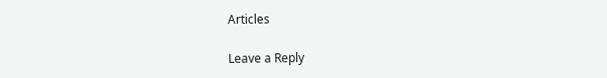Articles

Leave a Reply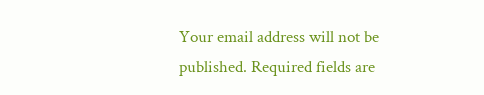Your email address will not be published. Required fields are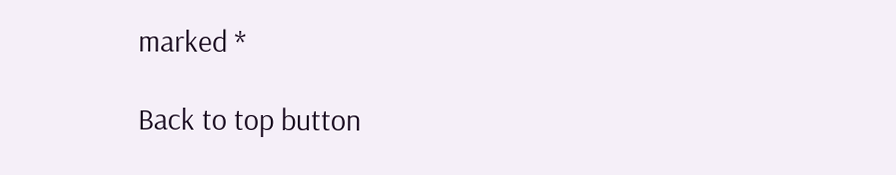marked *

Back to top button